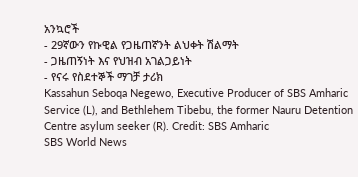አንኳሮች
- 29ኛውን የኩዊል የጋዜጠኛንት ልህቀት ሽልማት
- ጋዜጠኝነት እና የህዝብ አገልጋይነት
- የናሩ የስደተኞች ማገቻ ታሪክ
Kassahun Seboqa Negewo, Executive Producer of SBS Amharic Service (L), and Bethlehem Tibebu, the former Nauru Detention Centre asylum seeker (R). Credit: SBS Amharic
SBS World News